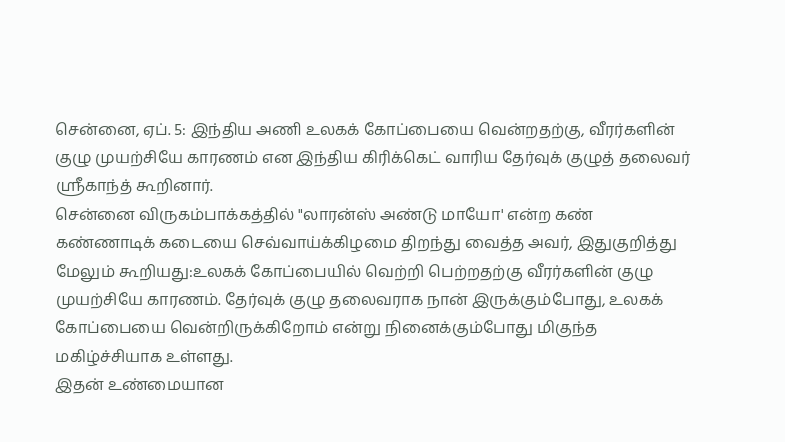சென்னை, ஏப். 5: இந்திய அணி உலகக் கோப்பையை வென்றதற்கு, வீரர்களின் குழு முயற்சியே காரணம் என இந்திய கிரிக்கெட் வாரிய தேர்வுக் குழுத் தலைவர் ஸ்ரீகாந்த் கூறினார்.
சென்னை விருகம்பாக்கத்தில் "லாரன்ஸ் அண்டு மாயோ' என்ற கண் கண்ணாடிக் கடையை செவ்வாய்க்கிழமை திறந்து வைத்த அவர், இதுகுறித்து மேலும் கூறியது:உலகக் கோப்பையில் வெற்றி பெற்றதற்கு வீரர்களின் குழு முயற்சியே காரணம். தேர்வுக் குழு தலைவராக நான் இருக்கும்போது, உலகக் கோப்பையை வென்றிருக்கிறோம் என்று நினைக்கும்போது மிகுந்த மகிழ்ச்சியாக உள்ளது.
இதன் உண்மையான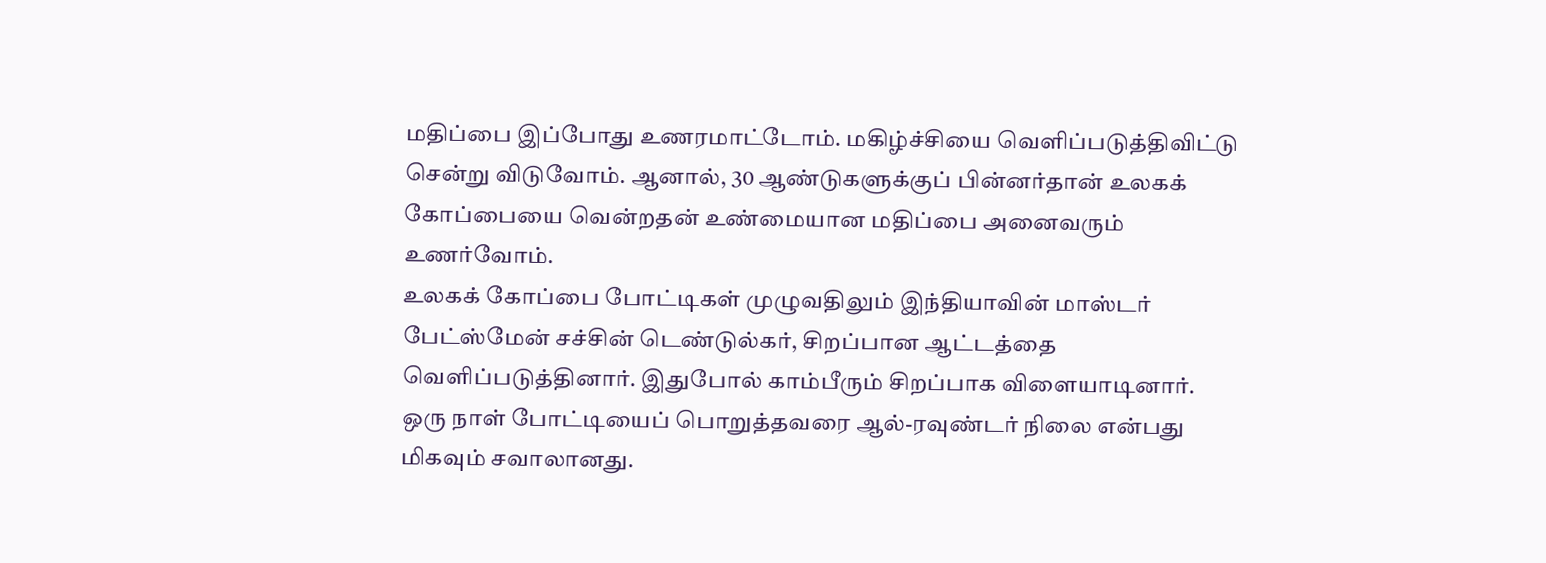மதிப்பை இப்போது உணரமாட்டோம். மகிழ்ச்சியை வெளிப்படுத்திவிட்டு சென்று விடுவோம். ஆனால், 30 ஆண்டுகளுக்குப் பின்னர்தான் உலகக் கோப்பையை வென்றதன் உண்மையான மதிப்பை அனைவரும் உணர்வோம்.
உலகக் கோப்பை போட்டிகள் முழுவதிலும் இந்தியாவின் மாஸ்டர் பேட்ஸ்மேன் சச்சின் டெண்டுல்கர், சிறப்பான ஆட்டத்தை வெளிப்படுத்தினார். இதுபோல் காம்பீரும் சிறப்பாக விளையாடினார். ஒரு நாள் போட்டியைப் பொறுத்தவரை ஆல்-ரவுண்டர் நிலை என்பது மிகவும் சவாலானது.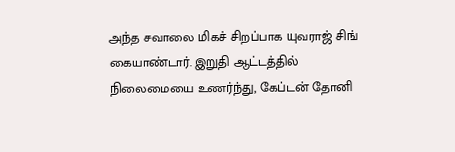அந்த சவாலை மிகச் சிறப்பாக யுவராஜ் சிங் கையாண்டார். இறுதி ஆட்டத்தில் நிலைமையை உணர்ந்து, கேப்டன் தோனி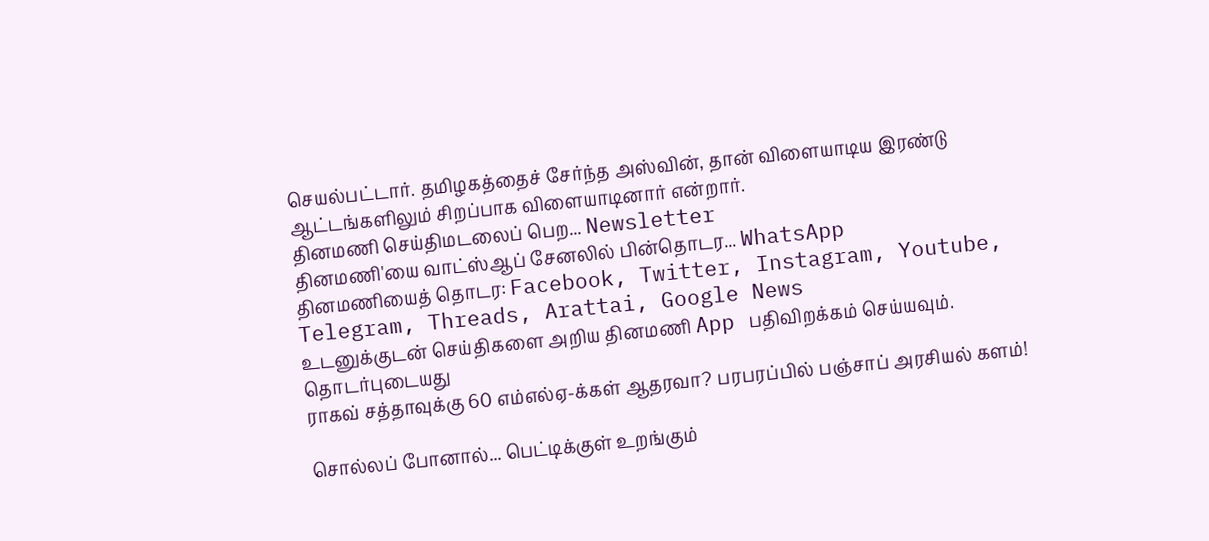செயல்பட்டார். தமிழகத்தைச் சேர்ந்த அஸ்வின், தான் விளையாடிய இரண்டு ஆட்டங்களிலும் சிறப்பாக விளையாடினார் என்றார்.
தினமணி செய்திமடலைப் பெற... Newsletter
தினமணி'யை வாட்ஸ்ஆப் சேனலில் பின்தொடர... WhatsApp
தினமணியைத் தொடர: Facebook, Twitter, Instagram, Youtube, Telegram, Threads, Arattai, Google News
உடனுக்குடன் செய்திகளை அறிய தினமணி App பதிவிறக்கம் செய்யவும்.
தொடர்புடையது
ராகவ் சத்தாவுக்கு 60 எம்எல்ஏ-க்கள் ஆதரவா? பரபரப்பில் பஞ்சாப் அரசியல் களம்!

சொல்லப் போனால்... பெட்டிக்குள் உறங்கும்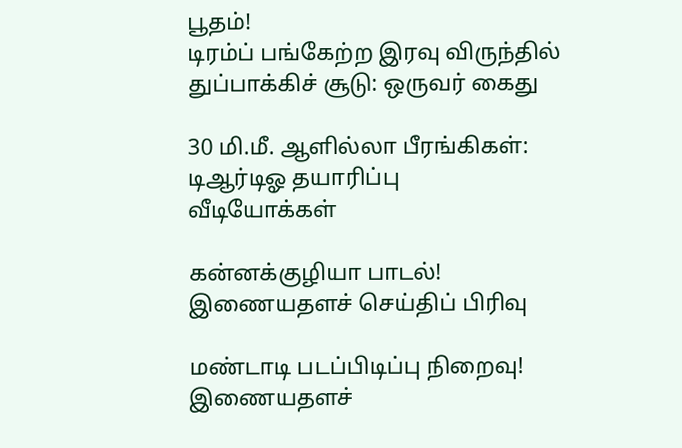பூதம்!
டிரம்ப் பங்கேற்ற இரவு விருந்தில் துப்பாக்கிச் சூடு: ஒருவர் கைது

30 மி.மீ. ஆளில்லா பீரங்கிகள்: டிஆர்டிஓ தயாரிப்பு
வீடியோக்கள்

கன்னக்குழியா பாடல்!
இணையதளச் செய்திப் பிரிவு

மண்டாடி படப்பிடிப்பு நிறைவு!
இணையதளச்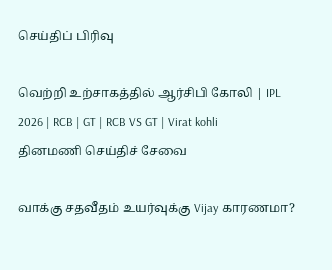செய்திப் பிரிவு

வெற்றி உற்சாகத்தில் ஆர்சிபி கோலி | IPL 2026 | RCB | GT | RCB VS GT | Virat kohli
தினமணி செய்திச் சேவை

வாக்கு சதவீதம் உயர்வுக்கு Vijay காரணமா?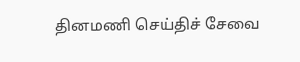தினமணி செய்திச் சேவை